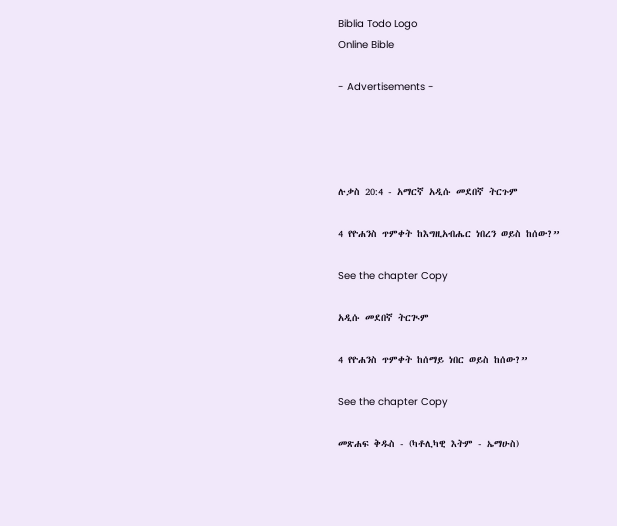Biblia Todo Logo
Online Bible

- Advertisements -




ሉቃስ 20:4 - አማርኛ አዲሱ መደበኛ ትርጉም

4 የዮሐንስ ጥምቀት ከእግዚአብሔር ነበረን ወይስ ከሰው?”

See the chapter Copy

አዲሱ መደበኛ ትርጒም

4 የዮሐንስ ጥምቀት ከሰማይ ነበር ወይስ ከሰው?”

See the chapter Copy

መጽሐፍ ቅዱስ - (ካቶሊካዊ እትም - ኤማሁስ)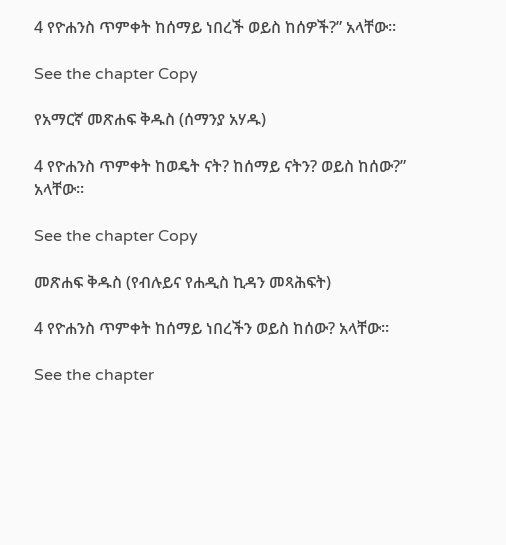4 የዮሐንስ ጥምቀት ከሰማይ ነበረች ወይስ ከሰዎች?” አላቸው።

See the chapter Copy

የአማርኛ መጽሐፍ ቅዱስ (ሰማንያ አሃዱ)

4 የዮሐንስ ጥምቀት ከወዴት ናት? ከሰማይ ናትን? ወይስ ከሰው?” አላቸው።

See the chapter Copy

መጽሐፍ ቅዱስ (የብሉይና የሐዲስ ኪዳን መጻሕፍት)

4 የዮሐንስ ጥምቀት ከሰማይ ነበረችን ወይስ ከሰው? አላቸው።

See the chapter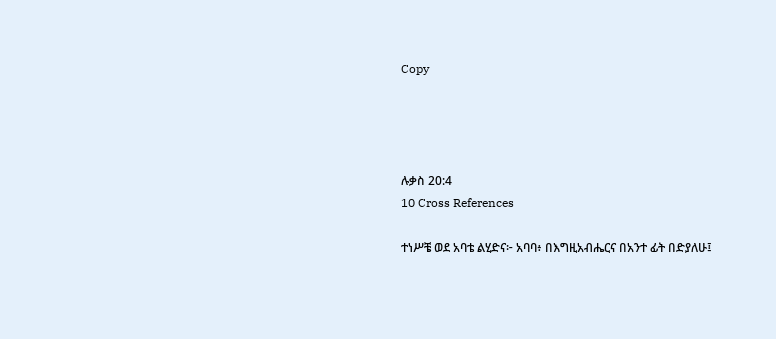Copy




ሉቃስ 20:4
10 Cross References

ተነሥቼ ወደ አባቴ ልሂድና፦ አባባ፥ በእግዚአብሔርና በአንተ ፊት በድያለሁ፤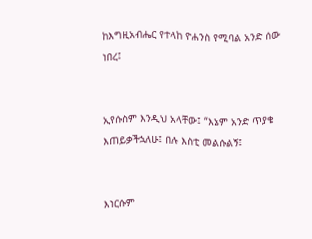ከእግዚአብሔር የተላከ ዮሐንስ የሚባል አንድ ሰው ነበረ፤


ኢየሱስም እንዲህ አላቸው፤ “እኔም አንድ ጥያቄ እጠይቃችኋለሁ፤ በሉ እስቲ መልሱልኝ፤


እነርሱም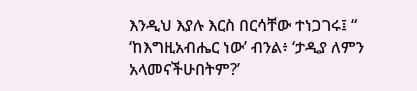እንዲህ እያሉ እርስ በርሳቸው ተነጋገሩ፤ “ ‘ከእግዚአብሔር ነው’ ብንል፥ ‘ታዲያ ለምን አላመናችሁበትም?’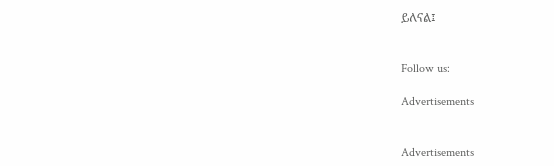ይለናል፤


Follow us:

Advertisements


Advertisements